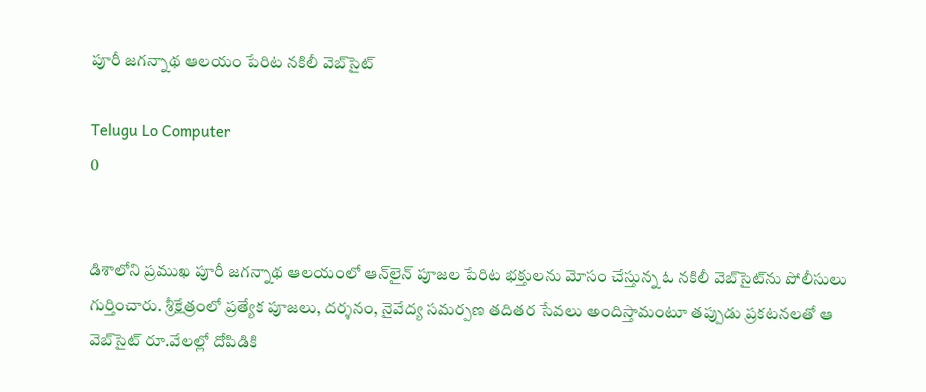పూరీ జగన్నాథ ఆలయం పేరిట నకిలీ వెబ్‌సైట్‌

Telugu Lo Computer
0


డిశాలోని ప్రముఖ పూరీ జగన్నాథ ఆలయంలో ఆన్‌లైన్‌ పూజల పేరిట భక్తులను మోసం చేస్తున్న ఓ నకిలీ వెబ్‌సైట్‌ను పోలీసులు గుర్తించారు. శ్రీక్షేత్రంలో ప్రత్యేక పూజలు, దర్శనం, నైవేద్య సమర్పణ తదితర సేవలు అందిస్తామంటూ తప్పుడు ప్రకటనలతో ఆ వెబ్‌సైట్‌ రూ.వేలల్లో దోపిడికి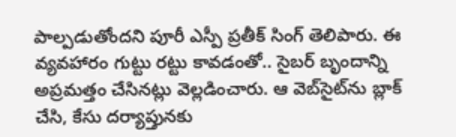పాల్పడుతోందని పూరీ ఎస్పీ ప్రతీక్ సింగ్ తెలిపారు. ఈ వ్యవహారం గుట్టు రట్టు కావడంతో.. సైబర్ బృందాన్ని అప్రమత్తం చేసినట్లు వెల్లడించారు. ఆ వెబ్‌సైట్‌ను బ్లాక్ చేసి, కేసు దర్యాప్తునకు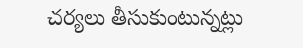చర్యలు తీసుకుంటున్నట్లు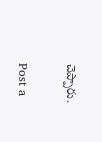చెప్పారు.

Post a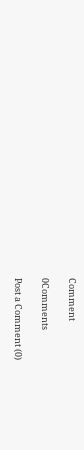Comment

0Comments

Post a Comment (0)